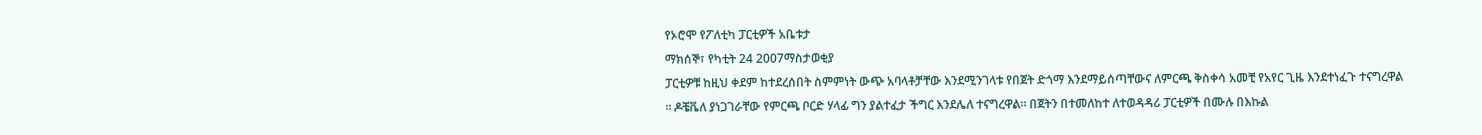የኦሮሞ የፖለቲካ ፓርቲዎች አቤቱታ
ማክሰኞ፣ የካቲት 24 2007ማስታወቂያ
ፓርቲዎቹ ከዚህ ቀደም ከተደረሰበት ስምምነት ውጭ አባላቶቻቸው እንደሚንገላቱ የበጀት ድጎማ እንደማይሰጣቸውና ለምርጫ ቅስቀሳ አመቺ የአየር ጊዜ እንደተነፈጉ ተናግረዋል ። ዶቼቬለ ያነጋገራቸው የምርጫ ቦርድ ሃላፊ ግን ያልተፈታ ችግር እንደሌለ ተናግረዋል። በጀትን በተመለከተ ለተወዳዳሪ ፓርቲዎች በሙሉ በእኩል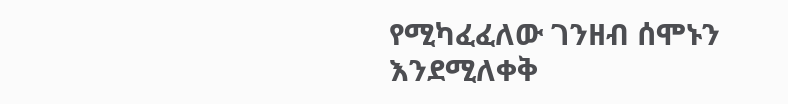የሚካፈፈለው ገንዘብ ሰሞኑን እንደሚለቀቅ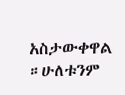አስታውቀዋል ።ሁለቱንም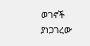ወገኖች ያነጋገረው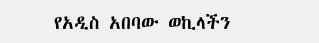የአዲስ አበባው ወኪላችን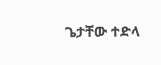ጌታቸው ተድላ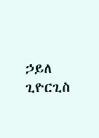ኃይለ ጊዮርጊስ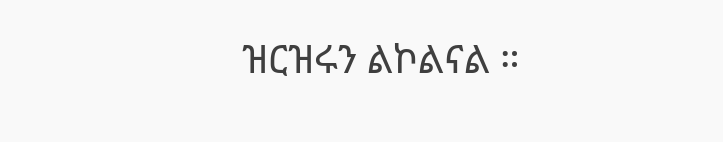ዝርዝሩን ልኮልናል ።